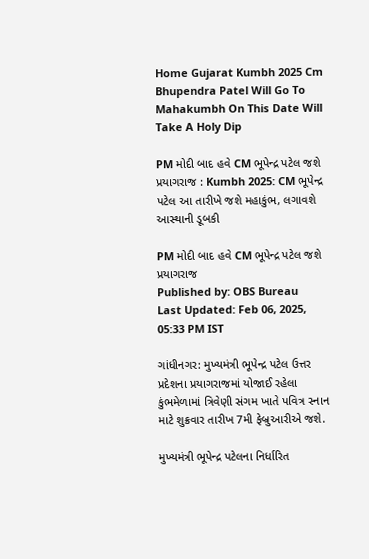Home Gujarat Kumbh 2025 Cm Bhupendra Patel Will Go To Mahakumbh On This Date Will Take A Holy Dip

PM મોદી બાદ હવે CM ભૂપેન્દ્ર પટેલ જશે પ્રયાગરાજ : Kumbh 2025: CM ભૂપેન્દ્ર પટેલ આ તારીખે જશે મહાકુંભ, લગાવશે આસ્થાની ડૂબકી

PM મોદી બાદ હવે CM ભૂપેન્દ્ર પટેલ જશે પ્રયાગરાજ
Published by: OBS Bureau
Last Updated: Feb 06, 2025, 05:33 PM IST

ગાંધીનગર: મુખ્યમંત્રી ભૂપેન્દ્ર પટેલ ઉત્તર પ્રદેશના પ્રયાગરાજમાં યોજાઈ રહેલા કુંભમેળામાં ત્રિવેણી સંગમ ખાતે પવિત્ર સ્નાન માટે શુક્રવાર તારીખ 7મી ફેબ્રુઆરીએ જશે.

મુખ્યમંત્રી ભૂપેન્દ્ર પટેલના નિર્ધારિત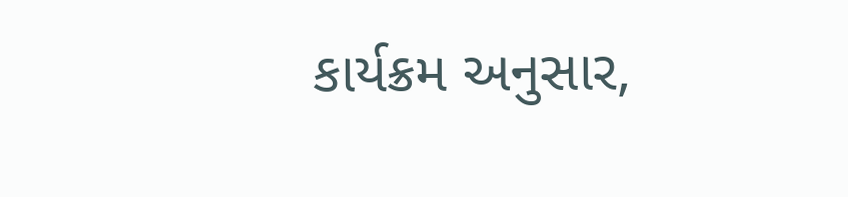કાર્યક્રમ અનુસાર,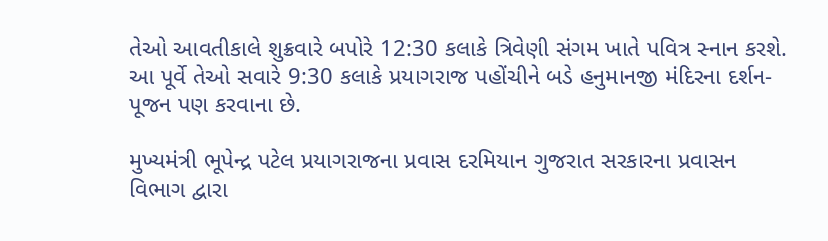તેઓ આવતીકાલે શુક્રવારે બપોરે 12:30 કલાકે ત્રિવેણી સંગમ ખાતે પવિત્ર સ્નાન કરશે. આ પૂર્વે તેઓ સવારે 9:30 કલાકે પ્રયાગરાજ પહોંચીને બડે હનુમાનજી મંદિરના દર્શન-પૂજન પણ કરવાના છે.

મુખ્યમંત્રી ભૂપેન્દ્ર પટેલ પ્રયાગરાજના પ્રવાસ દરમિયાન ગુજરાત સરકારના પ્રવાસન વિભાગ દ્વારા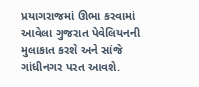પ્રયાગરાજમાં ઊભા કરવામાં આવેલા ગુજરાત પેવેલિયનની મુલાકાત કરશે અને સાંજે ગાંધીનગર પરત આવશે.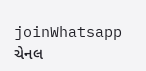joinWhatsapp ચેનલ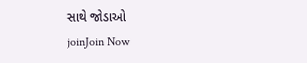સાથે જોડાઓ
joinJoin Now